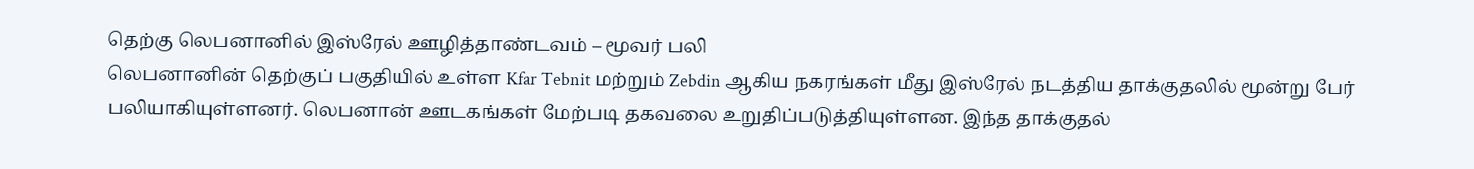தெற்கு லெபனானில் இஸ்ரேல் ஊழித்தாண்டவம் – மூவர் பலி
லெபனானின் தெற்குப் பகுதியில் உள்ள Kfar Tebnit மற்றும் Zebdin ஆகிய நகரங்கள் மீது இஸ்ரேல் நடத்திய தாக்குதலில் மூன்று பேர் பலியாகியுள்ளனர். லெபனான் ஊடகங்கள் மேற்படி தகவலை உறுதிப்படுத்தியுள்ளன. இந்த தாக்குதல்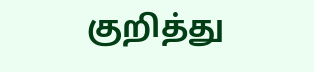குறித்து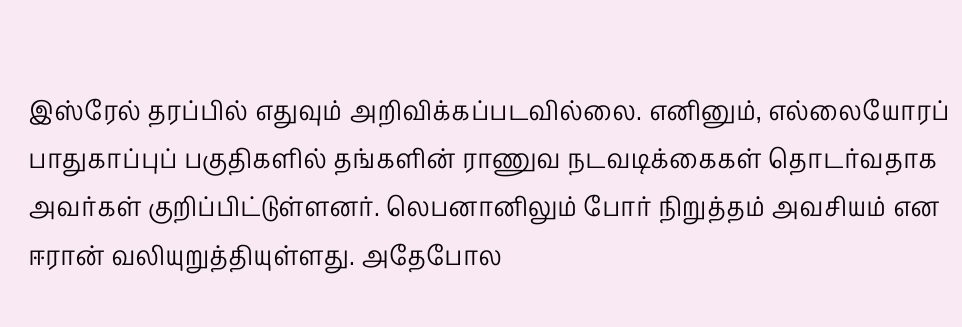இஸ்ரேல் தரப்பில் எதுவும் அறிவிக்கப்படவில்லை. எனினும், எல்லையோரப் பாதுகாப்புப் பகுதிகளில் தங்களின் ராணுவ நடவடிக்கைகள் தொடர்வதாக அவர்கள் குறிப்பிட்டுள்ளனர். லெபனானிலும் போர் நிறுத்தம் அவசியம் என ஈரான் வலியுறுத்தியுள்ளது. அதேபோல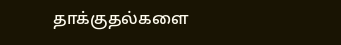தாக்குதல்களை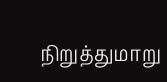நிறுத்துமாறு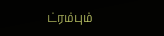ட்ரம்பும்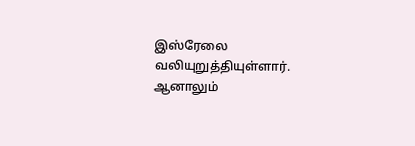இஸ்ரேலை வலியுறுத்தியுள்ளார். ஆனாலும்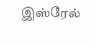இஸ்ரேல்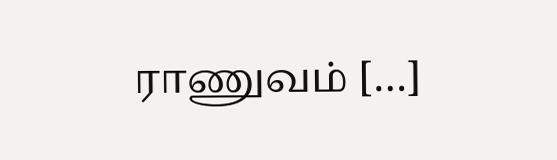ராணுவம் […]